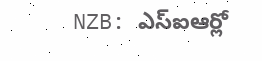NZB: ఎస్ఐఆర్లో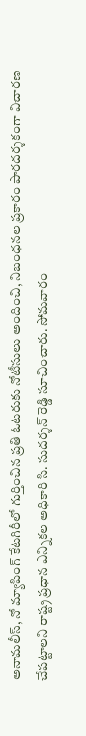అనామలీస్, నో మ్యాపింగ్ కేటగిరీలో గుర్తించిన ప్రతి ఓటరుకు నోటీసులు అందించి, నిబంధనల ప్రకారం పారదర్శకంగా విచారణ చేపట్టాలని రాష్ట్ర ప్రధాన ఎన్నికల అధికారి సి. సుదర్శన్ రెడ్డి సూచించారు. సోమవారం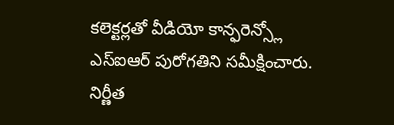కలెక్టర్లతో వీడియో కాన్ఫరెన్స్లో ఎస్ఐఆర్ పురోగతిని సమీక్షించారు. నిర్ణీత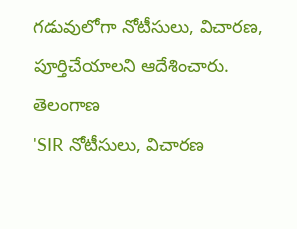గడువులోగా నోటీసులు, విచారణ, పూర్తిచేయాలని ఆదేశించారు.
తెలంగాణ
'SIR నోటీసులు, విచారణ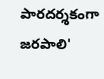పారదర్శకంగా జరపాలి'